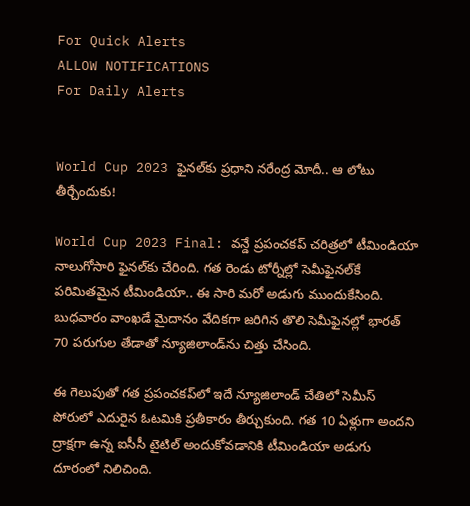For Quick Alerts
ALLOW NOTIFICATIONS
For Daily Alerts


World Cup 2023 ఫైనల్‌కు ప్రధాని నరేంద్ర మోదీ.. ఆ లోటు తీర్చేందుకు!

World Cup 2023 Final: వన్డే ప్రపంచకప్ చరిత్రలో టీమిండియా నాలుగోసారి ఫైనల్‌కు చేరింది. గత రెండు టోర్నీల్లో సెమీఫైనల్‌కే పరిమితమైన టీమిండియా.. ఈ సారి మరో అడుగు ముందుకేసింది. బుధవారం వాంఖడే మైదానం వేదికగా జరిగిన తొలి సెమీఫైనల్లో భారత్ 70 పరుగుల తేడాతో న్యూజిలాండ్‌ను చిత్తు చేసింది.

ఈ గెలుపుతో గత ప్రపంచకప్‌లో ఇదే న్యూజిలాండ్ చేతిలో సెమీస్ పోరులో ఎదురైన ఓటమికి ప్రతీకారం తీర్చుకుంది. గత 10 ఏళ్లుగా అందని ద్రాక్షగా ఉన్న ఐసీసీ టైటిల్ అందుకోవడానికి టీమిండియా అడుగు దూరంలో నిలిచింది.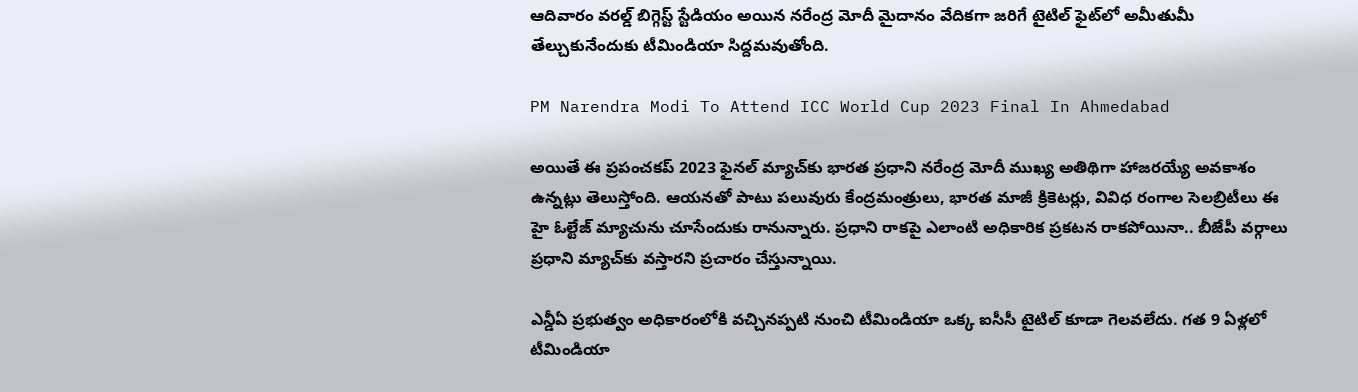ఆదివారం వరల్డ్ బిగ్గెస్ట్ స్టేడియం అయిన నరేంద్ర మోదీ మైదానం వేదికగా జరిగే టైటిల్ ఫైట్‌లో అమీతుమీ తేల్చుకునేందుకు టీమిండియా సిద్దమవుతోంది.

PM Narendra Modi To Attend ICC World Cup 2023 Final In Ahmedabad

అయితే ఈ ప్రపంచకప్ 2023 ఫైనల్ మ్యాచ్‌కు భారత ప్రధాని నరేంద్ర మోదీ ముఖ్య అతిథిగా హాజరయ్యే అవకాశం ఉన్నట్లు తెలుస్తోంది. ఆయ‌న‌తో పాటు పలువురు కేంద్రమంత్రులు, భారత మాజీ క్రికెటర్లు, వివిధ రంగాల సెలబ్రిటీలు ఈ హై ఓల్టేజ్ మ్యాచును చూసేందుకు రానున్నారు. ప్రధాని రాకపై ఎలాంటి అధికారిక ప్రకటన రాకపోయినా.. బీజేపీ వర్గాలు ప్రధాని మ్యాచ్‌కు వస్తారని ప్రచారం చేస్తున్నాయి.

ఎన్డీఏ ప్రభుత్వం అధికారంలోకి వచ్చినప్పటి నుంచి టీమిండియా ఒక్క ఐసీసీ టైటిల్ కూడా గెలవలేదు. గత 9 ఏళ్లలో టీమిండియా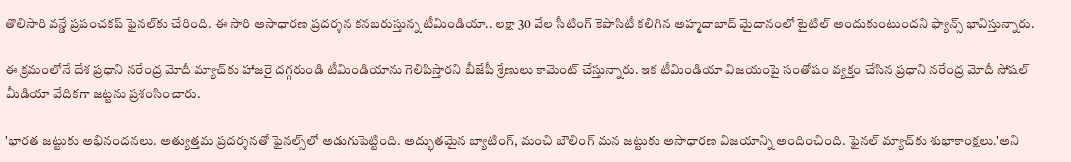తొలిసారి వన్డే ప్రపంచకప్ ఫైనల్‌కు చేరింది. ఈ సారి అసాధారణ ప్రదర్శన కనబరుస్తున్న టీమిండియా.. లక్షా 30 వేల సీటింగ్ కెపాసిటీ కలిగిన అహ్మదాబాద్ మైదానంలో టైటిల్ అందుకుంటుందని ఫ్యాన్స్ భావిస్తున్నారు.

ఈ క్రమంలోనే దేశ ప్రధాని నరేంద్ర మోదీ మ్యాచ్‌కు హాజరై దగ్గరుండి టీమిండియాను గెలిపిస్తారని బీజేపీ శ్రేణులు కామెంట్ చేస్తున్నారు. ఇక టీమిండియా విజయంపై సంతోషం వ్యక్తం చేసిన ప్రధాని నరేంద్ర మోదీ సోషల్ మీడియా వేదికగా జట్టను ప్రశంసించారు.

'భార‌త జ‌ట్టుకు అభినందనలు. అత్యుత్తమ ప్రదర్శనతో ఫైనల్స్‌లో అడుగుపెట్టింది. అద్భుతమైన బ్యాటింగ్, మంచి బౌలింగ్‌ మన జట్టుకు అసాధారణ విజయాన్ని అందించింది. ఫైనల్ మ్యాచ్‌కు శుభాకాంక్షలు.'అని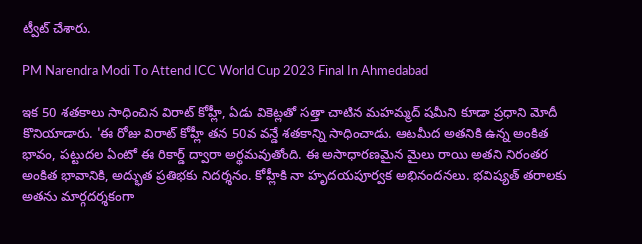ట్వీట్ చేశారు.

PM Narendra Modi To Attend ICC World Cup 2023 Final In Ahmedabad

ఇక 50 శతకాలు సాధించిన విరాట్ కోహ్లీ, ఏడు వికెట్లతో సత్తా చాటిన మహమ్మద్ షమీని కూడా ప్రధాని మోదీ కొనియాడారు. 'ఈ రోజు విరాట్ కోహ్లీ తన 50వ వన్డే శతకాన్ని సాధించాడు. ఆటమీద అతనికి ఉన్న అంకిత భావం, పట్టుదల ఏంటో ఈ రికార్డ్ ద్వారా అర్థమవుతోంది. ఈ అసాధారణమైన మైలు రాయి అతని నిరంతర అంకిత భావానికి, అద్భుత ప్రతిభకు నిదర్శనం. కోహ్లీకి నా హృదయపూర్వక అభినందనలు. భవిష్యత్ తరాలకు అతను మార్గదర్శకంగా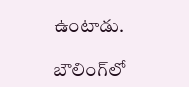ఉంటాడు.

బౌలింగ్‌లో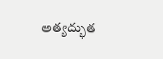అత్యద్భుత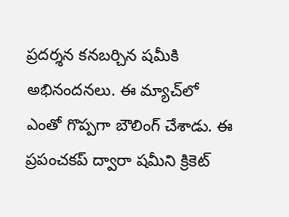ప్రదర్శన కనబర్చిన షమీకి అభినందనలు. ఈ మ్యాచ్‌లో ఎంతో గొప్పగా బౌలింగ్ చేశాడు. ఈ ప్రపంచకప్ ద్వారా షమీని క్రికెట్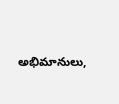అభిమానులు,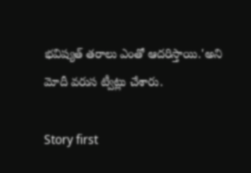భవిష్యత్ తరాలు ఎంతో ఆదరిస్తాయి.'అని మోదీ వరుస ట్వీట్లు చేశారు.

Story first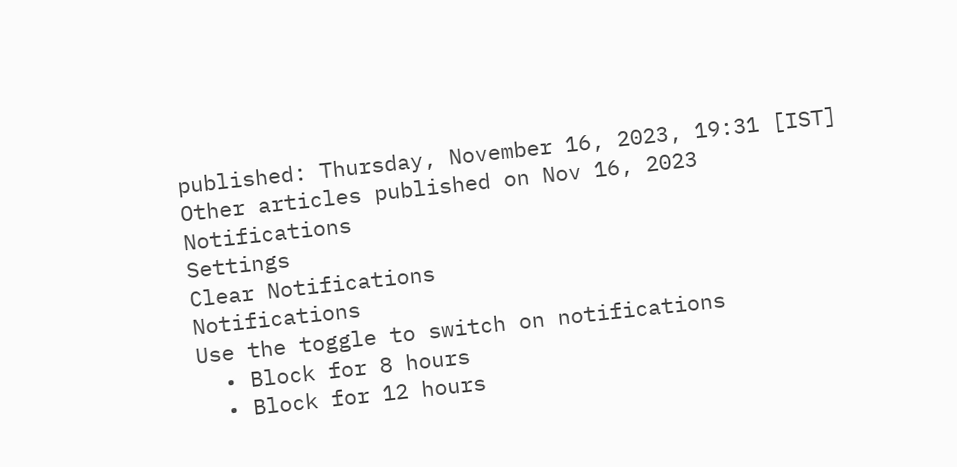published: Thursday, November 16, 2023, 19:31 [IST]
Other articles published on Nov 16, 2023
Notifications
Settings
Clear Notifications
Notifications
Use the toggle to switch on notifications
  • Block for 8 hours
  • Block for 12 hours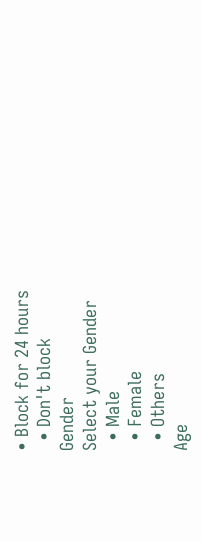• Block for 24 hours
  • Don't block
Gender
Select your Gender
  • Male
  • Female
  • Others
Age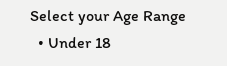Select your Age Range
  • Under 18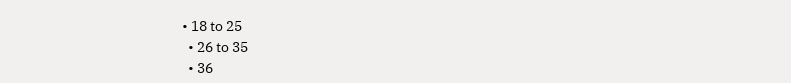• 18 to 25
  • 26 to 35
  • 36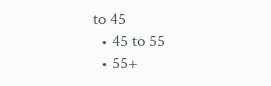to 45
  • 45 to 55
  • 55+